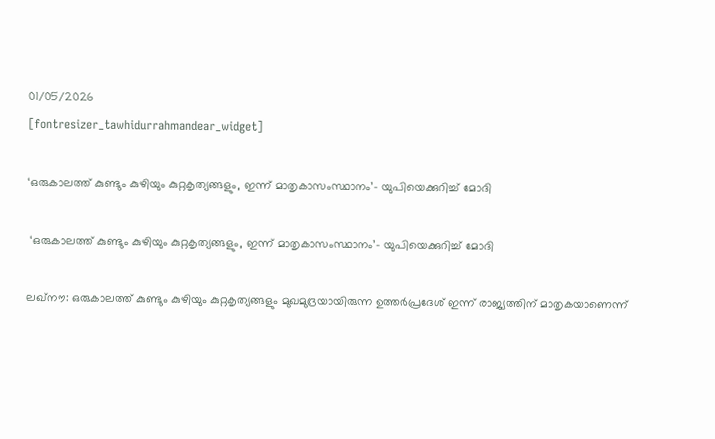01/05/2026
[fontresizer_tawhidurrahmandear_widget]

‘ഒരുകാലത്ത് കുണ്ടും കുഴിയും കുറ്റകൃത്യങ്ങളും, ഇന്ന് മാതൃകാസംസ്ഥാനം’- യുപിയെക്കുറിച്ച് മോദി

 ‘ഒരുകാലത്ത് കുണ്ടും കുഴിയും കുറ്റകൃത്യങ്ങളും, ഇന്ന് മാതൃകാസംസ്ഥാനം’- യുപിയെക്കുറിച്ച് മോദി

ലഖ്‌നൗ: ഒരുകാലത്ത് കുണ്ടും കുഴിയും കുറ്റകൃത്യങ്ങളും മുഖമുദ്രയായിരുന്ന ഉത്തർപ്രദേശ് ഇന്ന് രാജ്യത്തിന് മാതൃകയാണെന്ന്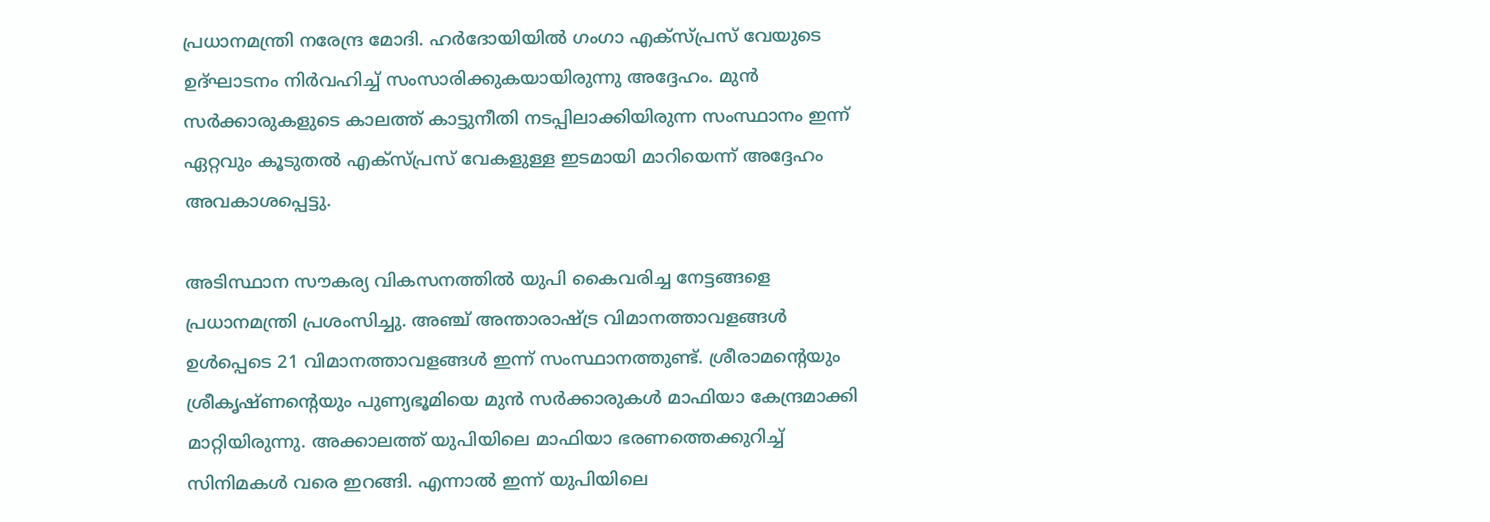പ്രധാനമന്ത്രി നരേന്ദ്ര മോദി. ഹർദോയിയിൽ ഗംഗാ എക്‌സ്‌പ്രസ് വേയുടെ ഉദ്ഘാടനം നിർവഹിച്ച് സംസാരിക്കുകയായിരുന്നു അദ്ദേഹം. മുൻ സർക്കാരുകളുടെ കാലത്ത് കാട്ടുനീതി നടപ്പിലാക്കിയിരുന്ന സംസ്ഥാനം ഇന്ന് ഏറ്റവും കൂടുതൽ എക്‌സ്‌പ്രസ് വേകളുള്ള ഇടമായി മാറിയെന്ന് അദ്ദേഹം അവകാശപ്പെട്ടു.

അടിസ്ഥാന സൗകര്യ വികസനത്തിൽ യുപി കൈവരിച്ച നേട്ടങ്ങളെ പ്രധാനമന്ത്രി പ്രശംസിച്ചു. അഞ്ച് അന്താരാഷ്ട്ര വിമാനത്താവളങ്ങൾ ഉൾപ്പെടെ 21 വിമാനത്താവളങ്ങൾ ഇന്ന് സംസ്ഥാനത്തുണ്ട്. ശ്രീരാമന്റെയും ശ്രീകൃഷ്ണന്റെയും പുണ്യഭൂമിയെ മുൻ സർക്കാരുകൾ മാഫിയാ കേന്ദ്രമാക്കി മാറ്റിയിരുന്നു. അക്കാലത്ത് യുപിയിലെ മാഫിയാ ഭരണത്തെക്കുറിച്ച് സിനിമകൾ വരെ ഇറങ്ങി. എന്നാൽ ഇന്ന് യുപിയിലെ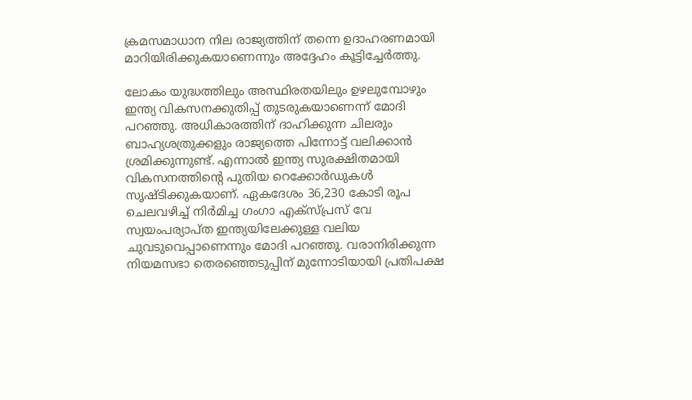ക്രമസമാധാന നില രാജ്യത്തിന് തന്നെ ഉദാഹരണമായി മാറിയിരിക്കുകയാണെന്നും അദ്ദേഹം കൂട്ടിച്ചേർത്തു.

ലോകം യുദ്ധത്തിലും അസ്ഥിരതയിലും ഉഴലുമ്പോഴും ഇന്ത്യ വികസനക്കുതിപ്പ് തുടരുകയാണെന്ന് മോദി പറഞ്ഞു. അധികാരത്തിന് ദാഹിക്കുന്ന ചിലരും ബാഹ്യശത്രുക്കളും രാജ്യത്തെ പിന്നോട്ട് വലിക്കാൻ ശ്രമിക്കുന്നുണ്ട്. എന്നാൽ ഇന്ത്യ സുരക്ഷിതമായി വികസനത്തിന്റെ പുതിയ റെക്കോർഡുകൾ സൃഷ്ടിക്കുകയാണ്. ഏകദേശം 36,230 കോടി രൂപ ചെലവഴിച്ച് നിർമിച്ച ഗംഗാ എക്‌സ്‌പ്രസ് വേ സ്വയംപര്യാപ്ത ഇന്ത്യയിലേക്കുള്ള വലിയ ചുവടുവെപ്പാണെന്നും മോദി പറഞ്ഞു. വരാനിരിക്കുന്ന നിയമസഭാ തെരഞ്ഞെടുപ്പിന് മുന്നോടിയായി പ്രതിപക്ഷ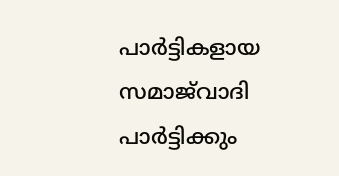പാർട്ടികളായ സമാജ്‌വാദി പാർട്ടിക്കും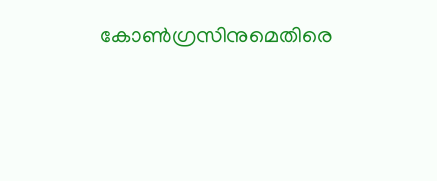കോൺഗ്രസിനുമെതിരെ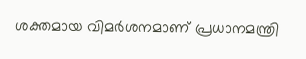ശക്തമായ വിമർശനമാണ് പ്രധാനമന്ത്രി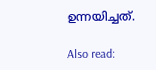ഉന്നയിച്ചത്.

Also read: